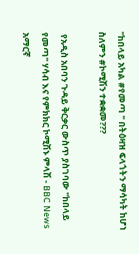"ከበላይ አካል #የመጣ " በትዕዛዝ ፍላጎትን ማሳካት ከሆነ ስለምን #ኮሚሽን ተቋቋመ???

 የአዲስ አበባን ጉዳይ ቅርቃር ውስጥ ያስገባው "ከበላይ የመጣ" ሃሳብ እና የምክክር ኮሚሽኑ ምላሽ - BBC News አማርኛ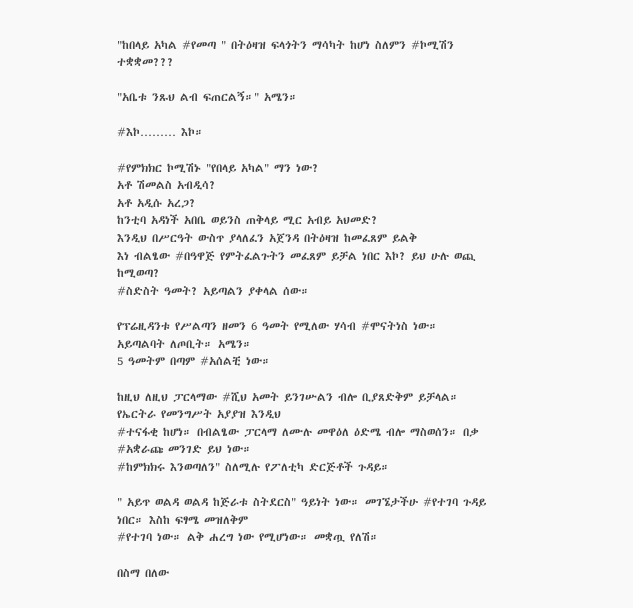"ከበላይ አካል #የመጣ " በትዕዛዝ ፍላጎትን ማሳካት ከሆነ ስለምን #ኮሚሽን ተቋቋመ???

"አቤቱ ንጹህ ልብ ፍጠርልኝ።" አሜን።

#እኮ……… እኮ።

#የምክክር ኮሚሽኑ "የበላይ አካል" ማን ነው?
አቶ ሽመልስ አብዲሳ?
አቶ አዲሱ አረጋ?
ከንቲባ አዳነች አበቤ ወይንስ ጠቅላይ ሚር አብይ አህመድ?
እንዲህ በሥርዓት ውስጥ ያላለፈን አጀንዳ በትዕዛዝ ከመፈጸም ይልቅ
እነ ብልፄው #በዓዋጅ የምትፈልጉትን መፈጸም ይቻል ነበር እኮ? ይህ ሁሉ ወጪ ከሚወጣ?
#ስድስት ዓመት? አይጣልን ያቀላል ሰው።

የፕሬዚዳንቱ የሥልጣን ዘመን 6 ዓመት የሚለው ሃሳብ #ሞናትነስ ነው። አይጣልባት ለጦቢት። አሜን።
5 ዓመትም በጣም #አሰልቺ ነው።

ከዚህ ለዚህ ፓርላማው #ሺህ አመት ይንገሡልን ብሎ ቢያጸድቅም ይቻላል። የኤርትራ የመንግሥት አያያዝ እንዲህ
#ተናፋቂ ከሆነ። በብልፄው ፓርላማ ለሙሉ መዋዕለ ዕድሜ ብሎ ማስወሰን። በቃ #አቋራጩ መንገድ ይህ ነው።
#ከምክክሩ እንወጣለን" ስለሚሉ የፖለቲካ ድርጅቶች ጉዳይ።

" አይጥ ወልዳ ወልዳ ከጅራቱ ስትደርስ" ዓይነት ነው። መገኜታችሁ #የተገባ ጉዳይ ነበር። እስከ ፍፃሜ መዝለቅም
#የተገባ ነው። ልቅ ሐረግ ነው የሚሆነው። መቋጧ የለሽ።

በስማ በለው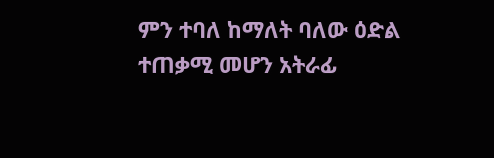ምን ተባለ ከማለት ባለው ዕድል ተጠቃሚ መሆን አትራፊ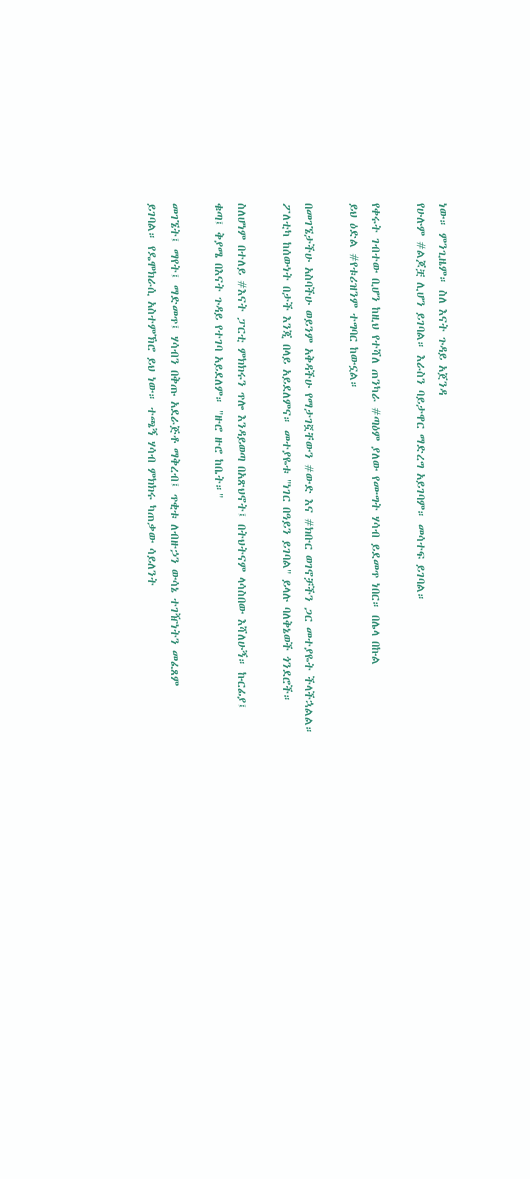ነው። ምንጊዜም። ስለ እናት ጉዳይ አጀንዳ
የሁሉም #ልጆቿ ሊሆን ይገባል። እራስን ባይታዋር ማድረግ አይገባም። መሳተፍ ይገባል።

የቀሩት ገብተው ቢሆን ከዚህ የተሻለ ጠንካራ #ጣዕም ያለው የሙግት ሃሳብ ይደመጥ ነበር። በሌላ በኩል
ይህ ዕድል #የቱሪዝንም ተግባር ከውኗል።

በመገኜታችሁ አስባችሁ ወይንም አቅዳችሁ የማታገኟቸውን #ውድ እና #ክቡር ወገኖቻችን ጋር መተያዬት ችላችኋልል።
ፖለቲካ ከሰውነት በታች እንጂ በላይ አይደለምና። መተያዬቱ "ነገር በዓይን ይገባል" ይላሉ ባለቅኔወች ጎንደሮች።

ስለሆነም በተለይ #እናት ፓርቲ ምክክሩን ጥሎ እንዳይወጣ በአጽህኖት፤ በትህትናም ላሳስበው እሻለሁኝ። ኩርፊያ፤
ቁጣ፤ ቅያሜ በእናት ጉዳይ የተገባ አይደለም። "ዙሮ ዙሮ ከቤት።"

መገኜት፤ ማየት፤ ማድመጥ፤ ሃሳብን በቅጡ አደራጅቶ ማቅረብ፤ ጥቂቱ ለብዙኃን ውሳኔ ተገዥነትን መፈጸም
ይገባል። የዴሞክራሲ አስተምኽሮ ይህ ነው። ተጫኝ ሃሳብ ምክክሩ ካጠቃው ሳይለንት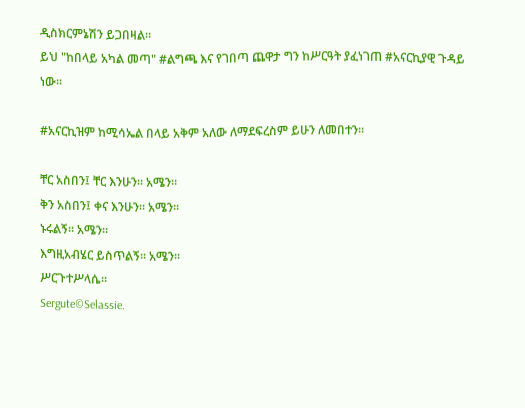ዲስክርምኔሽን ይጋበዛል።
ይህ "ከበላይ አካል መጣ" #ልግጫ እና የገበጣ ጨዋታ ግን ከሥርዓት ያፈነገጠ #አናርኪያዊ ጉዳይ ነው።

#አናርኪዝም ከሚሳኤል በላይ አቅም አለው ለማደፍረስም ይሁን ለመበተን።

ቸር አስበን፤ ቸር እንሁን። አሜን።
ቅን አስበን፤ ቀና እንሁን። አሜን።
ኑሩልኝ። አሜን።
እግዚአብሄር ይስጥልኝ። አሜን።
ሥርጉተሥላሴ።
Sergute©Selassie.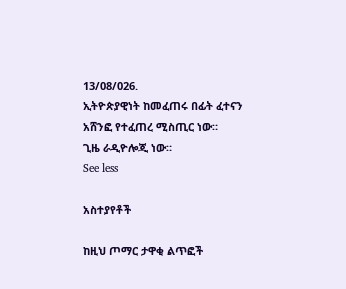13/08/026.
ኢትዮጵያዊነት ከመፈጠሩ በፊት ፈተናን አሸንፎ የተፈጠረ ሚስጢር ነው።
ጊዜ ራዲዮሎጂ ነው።
See less

አስተያየቶች

ከዚህ ጦማር ታዋቂ ልጥፎች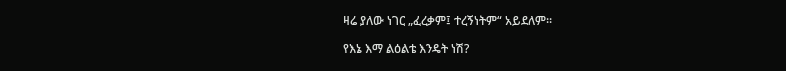ዛሬ ያለው ነገር „ፈረቃም፤ ተረኝነትም“ አይደለም።

የእኔ እማ ልዕልቴ እንዴት ነሽ?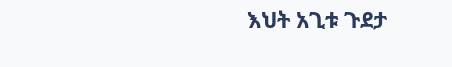እህት አጊቱ ጉደታ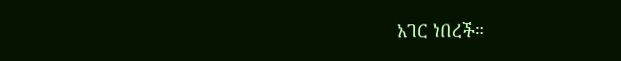አገር ነበረች።